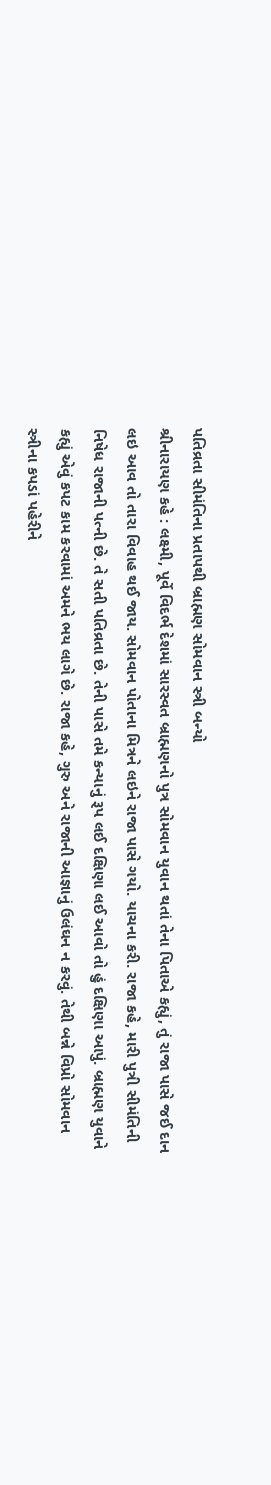પતિવ્રતા સીમંતિના પ્રતાપથી બ્રાહ્મણ સોમવાન સ્ત્રી બન્યો
શ્રીનારાયણ કહે : લક્ષ્મી, પૂર્વે વિદર્ભ દેશમાં સારસ્વત બ્રાહ્મણનો પુત્ર સોમવાન યુવાન થતાં તેના પિતાએ કહ્યું, તું રાજા પાસે જઈ દાન લઇ આવ તો તારા વિવાહ થઈ જાય. સોમવાન પોતાના મિત્રને લઇને રાજા પાસે ગયો. યાચના કરી. રાજા કહે, મારી પુત્રી સીમંતિની નિષેધ રાજાની પત્ની છે. તે સતી પતિવ્રતા છે. તેની પાસે તમે કન્યાનું રૂપ લઈ દક્ષિણા લઈ આવો તો હું દક્ષિણા આપું. બ્રાહ્મણ યુવાને કહ્યું એવું કપટ કામ કરવામાં અમને ભય લાગે છે. રાજા કહે, ગુરુ અને રાજાની આજ્ઞાનું ઉલંઘન ન કરવું. તેથી બન્ને વિપ્રો સોમવાન સ્ત્રીના કપડાં પહેરીને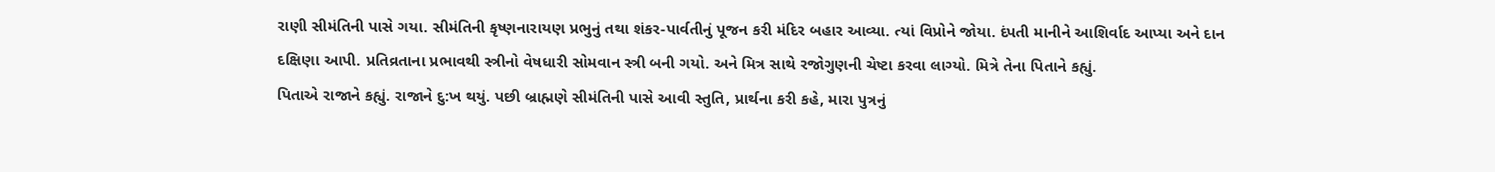રાણી સીમંતિની પાસે ગયા. સીમંતિની કૃષ્ણનારાયણ પ્રભુનું તથા શંકર-પાર્વતીનું પૂજન કરી મંદિર બહાર આવ્યા. ત્યાં વિપ્રોને જોયા. દંપતી માનીને આશિર્વાદ આપ્યા અને દાન દક્ષિણા આપી. પ્રતિવ્રતાના પ્રભાવથી સ્ત્રીનો વેષધારી સોમવાન સ્ત્રી બની ગયો. અને મિત્ર સાથે રજોગુણની ચેષ્ટા કરવા લાગ્યો. મિત્રે તેના પિતાને કહ્યું.
પિતાએ રાજાને કહ્યું. રાજાને દુ:ખ થયું. પછી બ્રાહ્મણે સીમંતિની પાસે આવી સ્તુતિ, પ્રાર્થના કરી કહે, મારા પુત્રનું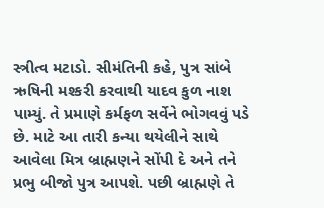સ્ત્રીત્વ મટાડો. સીમંતિની કહે, પુત્ર સાંબે ઋષિની મશ્કરી કરવાથી યાદવ કુળ નાશ પામ્યું. તે પ્રમાણે કર્મફળ સર્વેને ભોગવવું પડે છે. માટે આ તારી કન્યા થયેલીને સાથે આવેલા મિત્ર બ્રાહ્મણને સોંપી દે અને તને પ્રભુ બીજો પુત્ર આપશે. પછી બ્રાહ્મણે તે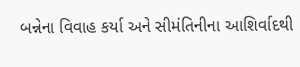બન્નેના વિવાહ કર્યા અને સીમંતિનીના આશિર્વાદથી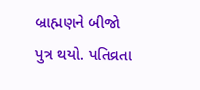બ્રાહ્મણને બીજો પુત્ર થયો. પતિવ્રતા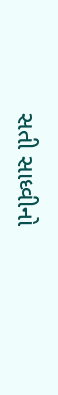સતી સાધ્વીનો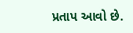પ્રતાપ આવો છે.